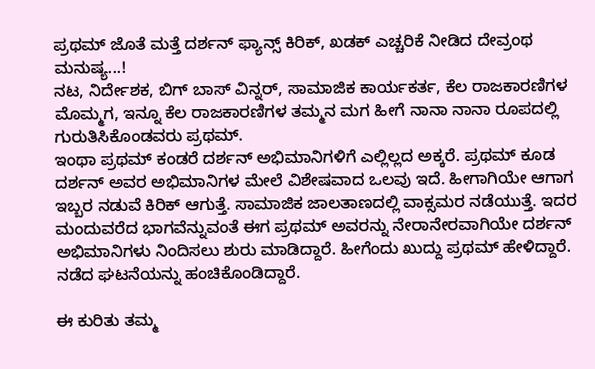ಪ್ರಥಮ್ ಜೊತೆ ಮತ್ತೆ ದರ್ಶನ್ ಫ್ಯಾನ್ಸ್ ಕಿರಿಕ್, ಖಡಕ್ ಎಚ್ಚರಿಕೆ ನೀಡಿದ ದೇವ್ರಂಥ ಮನುಷ್ಯ...!
ನಟ, ನಿರ್ದೇಶಕ, ಬಿಗ್ ಬಾಸ್ ವಿನ್ನರ್, ಸಾಮಾಜಿಕ ಕಾರ್ಯಕರ್ತ, ಕೆಲ ರಾಜಕಾರಣಿಗಳ ಮೊಮ್ಮಗ, ಇನ್ನೂ ಕೆಲ ರಾಜಕಾರಣಿಗಳ ತಮ್ಮನ ಮಗ ಹೀಗೆ ನಾನಾ ನಾನಾ ರೂಪದಲ್ಲಿ ಗುರುತಿಸಿಕೊಂಡವರು ಪ್ರಥಮ್.
ಇಂಥಾ ಪ್ರಥಮ್ ಕಂಡರೆ ದರ್ಶನ್ ಅಭಿಮಾನಿಗಳಿಗೆ ಎಲ್ಲಿಲ್ಲದ ಅಕ್ಕರೆ. ಪ್ರಥಮ್ ಕೂಡ ದರ್ಶನ್ ಅವರ ಅಭಿಮಾನಿಗಳ ಮೇಲೆ ವಿಶೇಷವಾದ ಒಲವು ಇದೆ. ಹೀಗಾಗಿಯೇ ಆಗಾಗ ಇಬ್ಬರ ನಡುವೆ ಕಿರಿಕ್ ಆಗುತ್ತೆ. ಸಾಮಾಜಿಕ ಜಾಲತಾಣದಲ್ಲಿ ವಾಕ್ಸಮರ ನಡೆಯುತ್ತೆ. ಇದರ ಮಂದುವರೆದ ಭಾಗವೆನ್ನುವಂತೆ ಈಗ ಪ್ರಥಮ್ ಅವರನ್ನು ನೇರಾನೇರವಾಗಿಯೇ ದರ್ಶನ್ ಅಭಿಮಾನಿಗಳು ನಿಂದಿಸಲು ಶುರು ಮಾಡಿದ್ದಾರೆ. ಹೀಗೆಂದು ಖುದ್ದು ಪ್ರಥಮ್ ಹೇಳಿದ್ದಾರೆ. ನಡೆದ ಘಟನೆಯನ್ನು ಹಂಚಿಕೊಂಡಿದ್ದಾರೆ.

ಈ ಕುರಿತು ತಮ್ಮ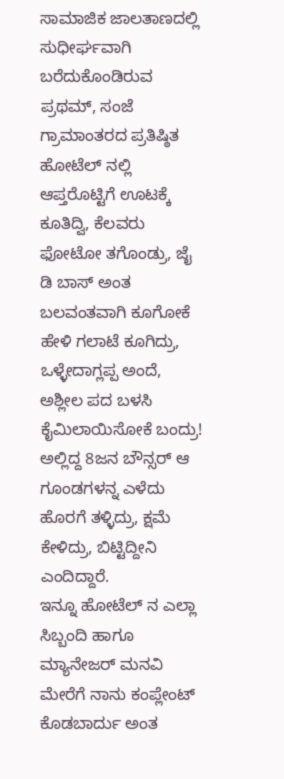ಸಾಮಾಜಿಕ ಜಾಲತಾಣದಲ್ಲಿ ಸುಧೀರ್ಘವಾಗಿ ಬರೆದುಕೊಂಡಿರುವ ಪ್ರಥಮ್, ಸಂಜೆ ಗ್ರಾಮಾಂತರದ ಪ್ರತಿಷ್ಠಿತ ಹೋಟೆಲ್ ನಲ್ಲಿ ಆಪ್ತರೊಟ್ಟಿಗೆ ಊಟಕ್ಕೆ ಕೂತಿದ್ವಿ, ಕೆಲವರು ಫೋಟೋ ತಗೊಂಡ್ರು, ಜೈ ಡಿ ಬಾಸ್ ಅಂತ ಬಲವಂತವಾಗಿ ಕೂಗೋಕೆ ಹೇಳಿ ಗಲಾಟೆ ಕೂಗಿದ್ರು, ಒಳ್ಳೇದಾಗ್ಲಪ್ಪ ಅಂದೆ, ಅಶ್ಲೀಲ ಪದ ಬಳಸಿ ಕೈಮಿಲಾಯಿಸೋಕೆ ಬಂದ್ರು! ಅಲ್ಲಿದ್ದ 8ಜನ ಬೌನ್ಸರ್ ಆ ಗೂಂಡಗಳನ್ನ ಎಳೆದು ಹೊರಗೆ ತಳ್ಳಿದ್ರು, ಕ್ಷಮೆ ಕೇಳಿದ್ರು, ಬಿಟ್ಟಿದ್ದೀನಿ ಎಂದಿದ್ದಾರೆ.
ಇನ್ನೂ ಹೋಟೆಲ್ ನ ಎಲ್ಲಾ ಸಿಬ್ಬಂದಿ ಹಾಗೂ ಮ್ಯಾನೇಜರ್ ಮನವಿ ಮೇರೆಗೆ ನಾನು ಕಂಪ್ಲೇಂಟ್ ಕೊಡಬಾರ್ದು ಅಂತ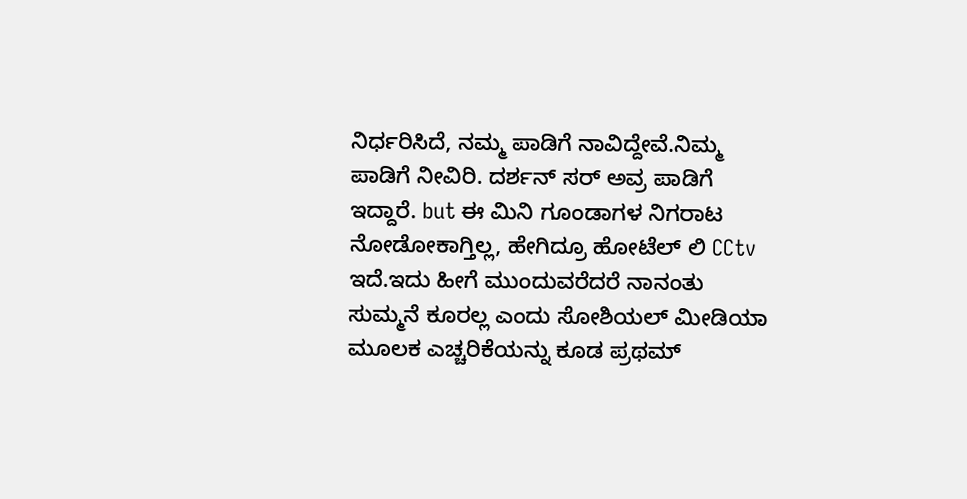ನಿರ್ಧರಿಸಿದೆ, ನಮ್ಮ ಪಾಡಿಗೆ ನಾವಿದ್ದೇವೆ.ನಿಮ್ಮ ಪಾಡಿಗೆ ನೀವಿರಿ. ದರ್ಶನ್ ಸರ್ ಅವ್ರ ಪಾಡಿಗೆ ಇದ್ದಾರೆ. but ಈ ಮಿನಿ ಗೂಂಡಾಗಳ ನಿಗರಾಟ ನೋಡೋಕಾಗ್ತಿಲ್ಲ, ಹೇಗಿದ್ರೂ ಹೋಟೆಲ್ ಲಿ CCtv ಇದೆ.ಇದು ಹೀಗೆ ಮುಂದುವರೆದರೆ ನಾನಂತು ಸುಮ್ಮನೆ ಕೂರಲ್ಲ ಎಂದು ಸೋಶಿಯಲ್ ಮೀಡಿಯಾ ಮೂಲಕ ಎಚ್ಚರಿಕೆಯನ್ನು ಕೂಡ ಪ್ರಥಮ್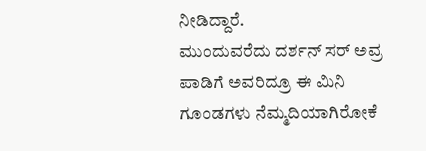ನೀಡಿದ್ದಾರೆ.
ಮುಂದುವರೆದು ದರ್ಶನ್ ಸರ್ ಅವ್ರ ಪಾಡಿಗೆ ಅವರಿದ್ರೂ ಈ ಮಿನಿ ಗೂಂಡಗಳು ನೆಮ್ಮದಿಯಾಗಿರೋಕೆ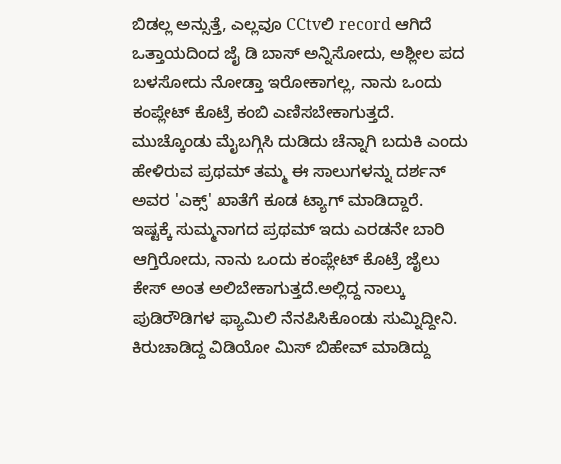ಬಿಡಲ್ಲ ಅನ್ಸುತ್ತೆ, ಎಲ್ಲವೂ CCtvಲಿ record ಆಗಿದೆ ಒತ್ತಾಯದಿಂದ ಜೈ ಡಿ ಬಾಸ್ ಅನ್ನಿಸೋದು, ಅಶ್ಲೀಲ ಪದ ಬಳಸೋದು ನೋಡ್ತಾ ಇರೋಕಾಗಲ್ಲ, ನಾನು ಒಂದು ಕಂಪ್ಲೇಟ್ ಕೊಟ್ರೆ ಕಂಬಿ ಎಣಿಸಬೇಕಾಗುತ್ತದೆ. ಮುಚ್ಕೊಂಡು ಮೈಬಗ್ಗಿಸಿ ದುಡಿದು ಚೆನ್ನಾಗಿ ಬದುಕಿ ಎಂದು ಹೇಳಿರುವ ಪ್ರಥಮ್ ತಮ್ಮ ಈ ಸಾಲುಗಳನ್ನು ದರ್ಶನ್ ಅವರ 'ಎಕ್ಸ್' ಖಾತೆಗೆ ಕೂಡ ಟ್ಯಾಗ್ ಮಾಡಿದ್ದಾರೆ.
ಇಷ್ಟಕ್ಕೆ ಸುಮ್ಮನಾಗದ ಪ್ರಥಮ್ ಇದು ಎರಡನೇ ಬಾರಿ ಆಗ್ತಿರೋದು, ನಾನು ಒಂದು ಕಂಪ್ಲೇಟ್ ಕೊಟ್ರೆ ಜೈಲು ಕೇಸ್ ಅಂತ ಅಲಿಬೇಕಾಗುತ್ತದೆ.ಅಲ್ಲಿದ್ದ ನಾಲ್ಕು ಪುಡಿರೌಡಿಗಳ ಫ್ಯಾಮಿಲಿ ನೆನಪಿಸಿಕೊಂಡು ಸುಮ್ನಿದ್ದೀನಿ. ಕಿರುಚಾಡಿದ್ದ ವಿಡಿಯೋ ಮಿಸ್ ಬಿಹೇವ್ ಮಾಡಿದ್ದು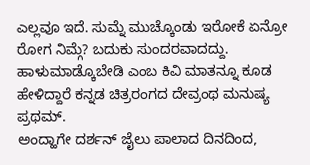ಎಲ್ಲವೂ ಇದೆ. ಸುಮ್ನೆ ಮುಚ್ಕೊಂಡು ಇರೋಕೆ ಏನ್ರೋ ರೋಗ ನಿಮ್ಗೆ? ಬದುಕು ಸುಂದರವಾದದ್ದು. ಹಾಳುಮಾಡ್ಕೊಬೇಡಿ ಎಂಬ ಕಿವಿ ಮಾತನ್ನೂ ಕೂಡ ಹೇಳಿದ್ದಾರೆ ಕನ್ನಡ ಚಿತ್ರರಂಗದ ದೇವ್ರಂಥ ಮನುಷ್ಯ ಪ್ರಥಮ್.
ಅಂದ್ಹಾಗೇ ದರ್ಶನ್ ಜೈಲು ಪಾಲಾದ ದಿನದಿಂದ,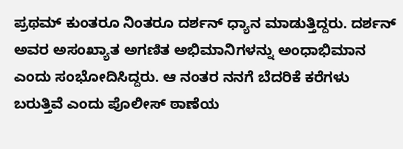ಪ್ರಥಮ್ ಕುಂತರೂ ನಿಂತರೂ ದರ್ಶನ್ ಧ್ಯಾನ ಮಾಡುತ್ತಿದ್ದರು. ದರ್ಶನ್ ಅವರ ಅಸಂಖ್ಯಾತ ಅಗಣಿತ ಅಭಿಮಾನಿಗಳನ್ನು ಅಂಧಾಭಿಮಾನ ಎಂದು ಸಂಭೋದಿಸಿದ್ದರು. ಆ ನಂತರ ನನಗೆ ಬೆದರಿಕೆ ಕರೆಗಳು ಬರುತ್ತಿವೆ ಎಂದು ಪೊಲೀಸ್ ಠಾಣೆಯ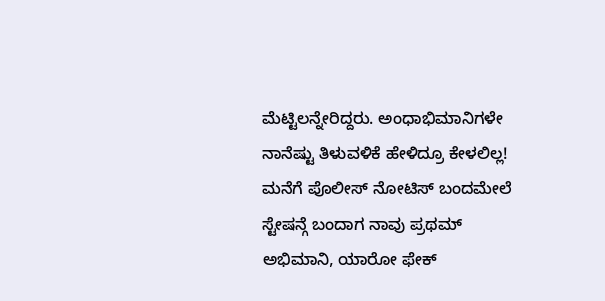ಮೆಟ್ಟಿಲನ್ನೇರಿದ್ದರು. ಅಂಧಾಭಿಮಾನಿಗಳೇ ನಾನೆಷ್ಟು ತಿಳುವಳಿಕೆ ಹೇಳಿದ್ರೂ ಕೇಳಲಿಲ್ಲ! ಮನೆಗೆ ಪೊಲೀಸ್ ನೋಟಿಸ್ ಬಂದಮೇಲೆ ಸ್ಟೇಷನ್ಗೆ ಬಂದಾಗ ನಾವು ಪ್ರಥಮ್ ಅಭಿಮಾನಿ, ಯಾರೋ ಫೇಕ್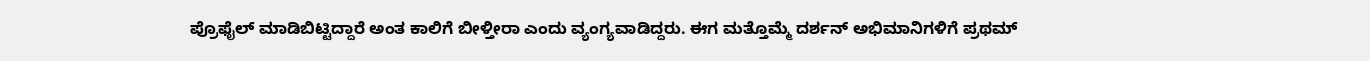ಪ್ರೊಫೈಲ್ ಮಾಡಿಬಿಟ್ಟಿದ್ದಾರೆ ಅಂತ ಕಾಲಿಗೆ ಬೀಳ್ತೀರಾ ಎಂದು ವ್ಯಂಗ್ಯವಾಡಿದ್ದರು. ಈಗ ಮತ್ತೊಮ್ಮೆ ದರ್ಶನ್ ಅಭಿಮಾನಿಗಳಿಗೆ ಪ್ರಥಮ್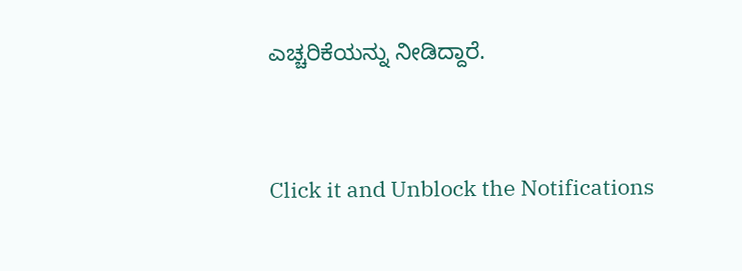ಎಚ್ಚರಿಕೆಯನ್ನು ನೀಡಿದ್ದಾರೆ.


Click it and Unblock the Notifications